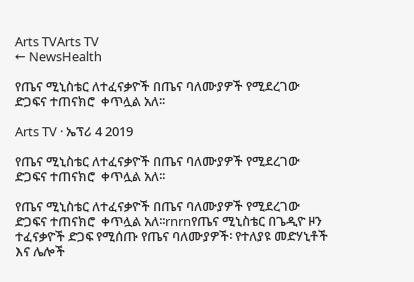Arts TVArts TV
← NewsHealth

የጤና ሚኒስቴር ለተፈናቃዮች በጤና ባለሙያዎች የሚደረገው ድጋፍና ተጠናክሮ  ቀጥሏል አለ፡፡

Arts TV · ኤፕሪ 4 2019

የጤና ሚኒስቴር ለተፈናቃዮች በጤና ባለሙያዎች የሚደረገው ድጋፍና ተጠናክሮ  ቀጥሏል አለ፡፡

የጤና ሚኒስቴር ለተፈናቃዮች በጤና ባለሙያዎች የሚደረገው ድጋፍና ተጠናክሮ  ቀጥሏል አለ፡፡rnrnየጤና ሚኒስቴር በጌዲዮ ዞን ተፈናቃዮች ድጋፍ የሚሰጡ የጤና ባለሙያዎች፡ የተለያዩ መድሃኒቶች እና ሌሎች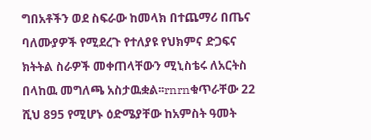ግበአቶችን ወደ ስፍራው ከመላክ በተጨማሪ በጤና ባለሙያዎች የሚደረጉ የተለያዩ የህክምና ድጋፍና ክትትል ስራዎች መቀጠላቸውን ሚኒስቴሩ ለአርትስ በላከዉ መግለጫ አስታዉቋል፡፡rnrnቁጥራቸው 22 ሺህ 895 የሚሆኑ ዕድሜያቸው ከአምስት ዓመት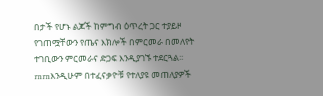በታች የሆኑ ልጆች ከምግብ ዕጥረት ጋር ተያይዞ የገጠሟቸውን የጤና እክሎች በምርመራ በመለየት ተገቢውን ምርመራና ድጋፍ እንዲያገኙ ተደርጓል፡፡rnrnእንዲሁም በተፈናቃዮቹ የተለያዩ መጠለያዎች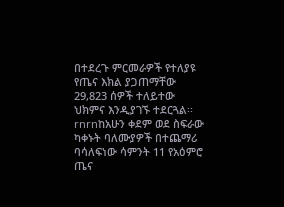በተደረጉ ምርመራዎች የተለያዩ የጤና እክል ያጋጠማቸው 29,823 ሰዎች ተለይተው ህክምና እንዲያገኙ ተደርጓል፡፡rnrnከአሁን ቀደም ወደ ስፍራው ካቀኑት ባለሙያዎች በተጨማሪ ባሳለፍነው ሳምንት 11 የአዕምሮ ጤና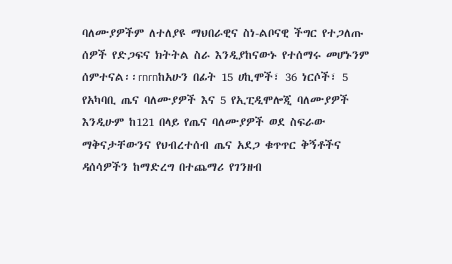ባለሙያዎችም ለተለያዩ ማህበራዊና ስነ-ልቦናዊ ችግር የተጋለጡ ሰዎች የድጋፍና ክትትል ስራ እንዲያከናውኑ የተሰማሩ መሆኑንም ሰምተናል፡፡rnrnከአሁን በፊት 15 ሀኪሞች፣ 36 ነርሶች፣ 5 የአካባቢ ጤና ባለሙያዎች እና 5 የኢፒዲሞሎጂ ባለሙያዎች እንዲሁም ከ121 በላይ የጤና ባለሙያዎች ወደ ስፍራው ማቅናታቸውንና የህብረተሰብ ጤና አደጋ ቁጥጥር ቅኝቶችና ዳሰሳዎችን ከማድረግ በተጨማሪ የገንዘብ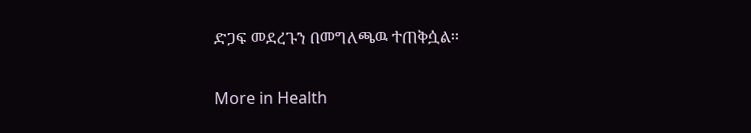ድጋፍ መደረጉን በመግለጫዉ ተጠቅሷል፡፡

More in Health